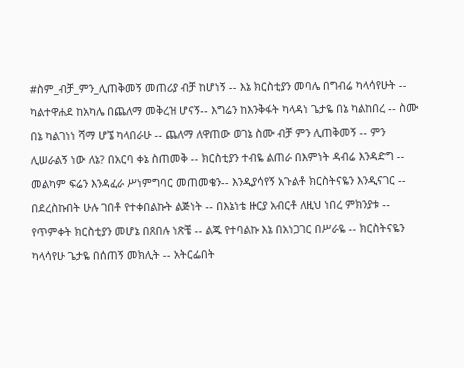#ስም_ብቻ_ምን_ሊጠቅመኝ መጠሪያ ብቻ ከሆነኝ -- እኔ ክርስቲያን መባሌ በግብሬ ካላሳየሁት -- ካልተዋሐደ ከአካሌ በጨለማ መቅረዝ ሆናኝ-- እግሬን ከእንቅፋት ካላዳነ ጌታዬ በኔ ካልከበረ -- ስሙ በኔ ካልገነነ ሻማ ሆኜ ካላበራሁ -- ጨለማ ለዋጠው ወገኔ ስሙ ብቻ ምን ሊጠቅመኝ -- ምን ሊሠራልኝ ነው ለኔ? በአርባ ቀኔ ስጠመቅ -- ክርስቲያን ተብዬ ልጠራ በእምነት ዳብሬ እንዳድግ -- መልካም ፍሬን እንዳፈራ ሥነምግባር መጠመቄን-- እንዲያሳየኝ አጉልቶ ክርስትናዬን እንዲናገር -- በደረስኩበት ሁሉ ገበቶ የተቀበልኩት ልጅነት -- በእኔነቴ ዙርያ አብርቶ ለዚህ ነበረ ምክንያቱ -- የጥምቀት ክርስቲያን መሆኔ በጸበሉ ነጽቼ -- ልጁ የተባልኩ እኔ በአነጋገር በሥራዬ -- ክርስትናዬን ካላሳየሁ ጌታዬ በሰጠኝ መክሊት -- አትርፌበት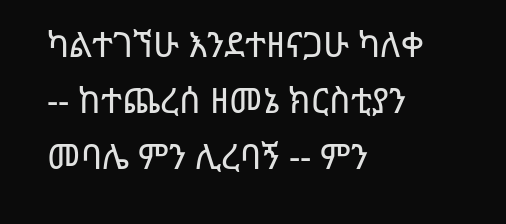ካልተገኘሁ እንደተዘናጋሁ ካለቀ -- ከተጨረሰ ዘመኔ ክርስቲያን መባሌ ምን ሊረባኝ -- ምን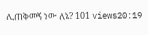ሊጠቅመኝ ነው ለኔ? 101 views20:19